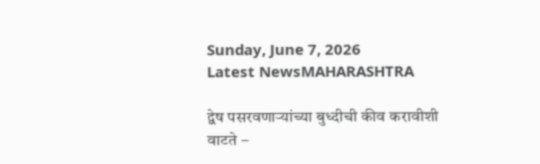Sunday, June 7, 2026
Latest NewsMAHARASHTRA

द्वेष पसरवणार्‍यांच्या बुध्दीची कीव करावीशी वाटते –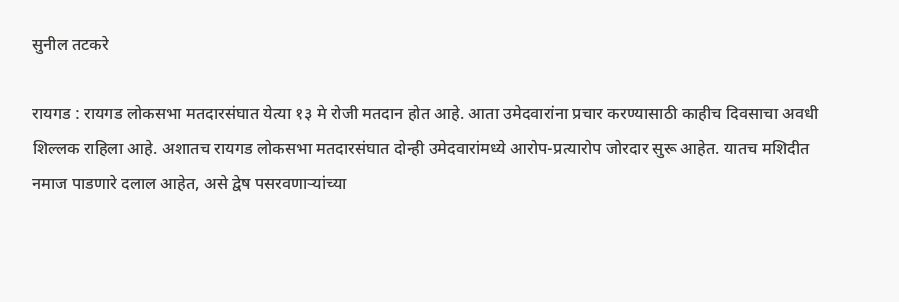सुनील तटकरे

रायगड : रायगड लोकसभा मतदारसंघात येत्या १३ मे रोजी मतदान होत आहे. आता उमेदवारांना प्रचार करण्यासाठी काहीच दिवसाचा अवधी शिल्लक राहिला आहे. अशातच रायगड लोकसभा मतदारसंघात दोन्ही उमेदवारांमध्ये आरोप-प्रत्यारोप जोरदार सुरू आहेत. यातच मशिदीत नमाज पाडणारे दलाल आहेत, असे द्वेष पसरवणार्‍यांच्या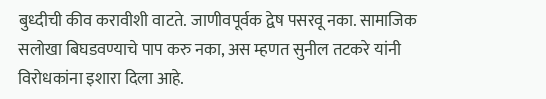बुध्दीची कीव करावीशी वाटते. जाणीवपूर्वक द्वेष पसरवू नका. सामाजिक सलोखा बिघडवण्याचे पाप करु नका, अस म्हणत सुनील तटकरे यांनी विरोधकांना इशारा दिला आहे.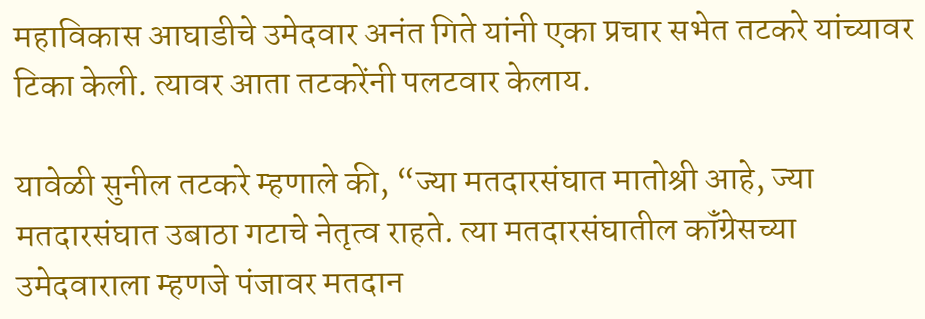महाविकास आघाडीचे उमेदवार अनंत गिते यांनी एका प्रचार सभेत तटकरे यांच्यावर टिका केली. त्यावर आता तटकरेंनी पलटवार केलाय.

यावेळी सुनील तटकरे म्हणाले की, “ज्या मतदारसंघात मातोश्री आहे, ज्या मतदारसंघात उबाठा गटाचे नेतृत्व राहते. त्या मतदारसंघातील कॉंग्रेसच्या उमेदवाराला म्हणजे पंजावर मतदान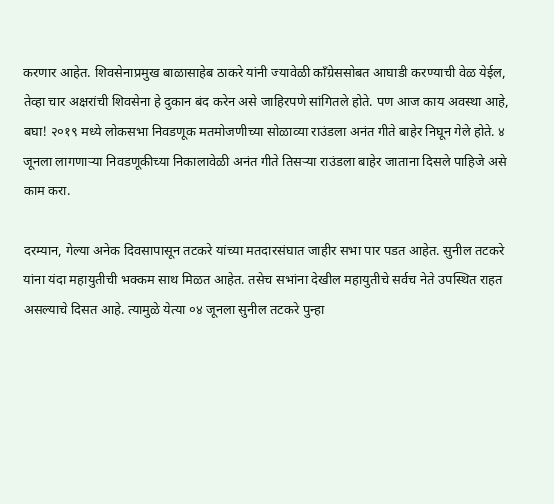करणार आहेत. शिवसेनाप्रमुख बाळासाहेब ठाकरे यांनी ज्यावेळी कॉंग्रेससोबत आघाडी करण्याची वेळ येईल, तेव्हा चार अक्षरांची शिवसेना हे दुकान बंद करेन असे जाहिरपणे सांगितले होते. पण आज काय अवस्था आहे, बघा! २०१९ मध्ये लोकसभा निवडणूक मतमोजणीच्या सोळाव्या राउंडला अनंत गीते बाहेर निघून गेले होते. ४ जूनला लागणार्‍या निवडणूकीच्या निकालावेळी अनंत गीते तिसऱ्या राउंडला बाहेर जाताना दिसले पाहिजे असे काम करा.

दरम्यान, गेल्या अनेक दिवसापासून तटकरे यांच्या मतदारसंघात जाहीर सभा पार पडत आहेत. सुनील तटकरे यांना यंदा महायुतीची भक्कम साथ मिळत आहेत. तसेच सभांना देखील महायुतीचे सर्वच नेते उपस्थित राहत असल्याचे दिसत आहे. त्यामुळे येत्या ०४ जूनला सुनील तटकरे पुन्हा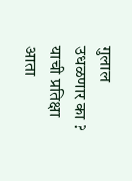गुलाल उधळणार का ? याची प्रतिक्षा आता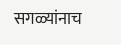सगळ्यांनाच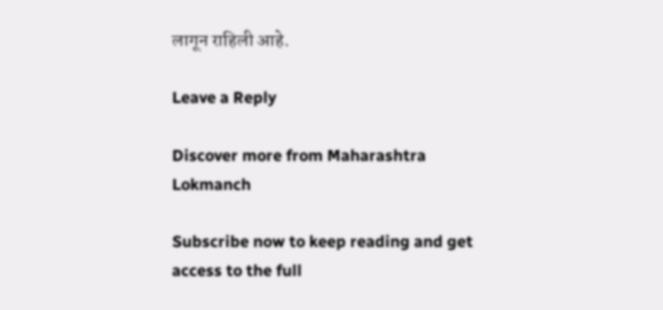लागून राहिली आहे.

Leave a Reply

Discover more from Maharashtra Lokmanch

Subscribe now to keep reading and get access to the full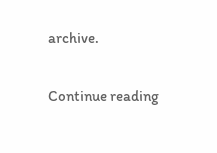archive.

Continue reading